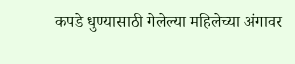कपडे धुण्यासाठी गेलेल्या महिलेच्या अंगावर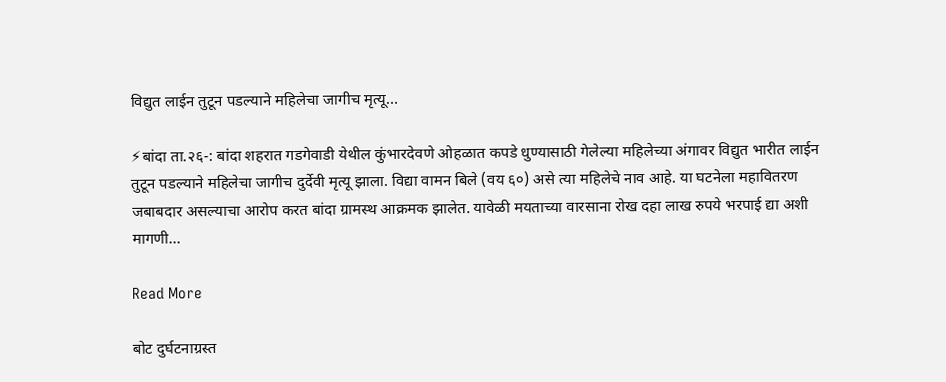विद्युत लाईन तुटून पडल्याने महिलेचा जागीच मृत्यू…

⚡बांदा ता.२६-: बांदा शहरात गडगेवाडी येथील कुंभारदेवणे ओहळात कपडे धुण्यासाठी गेलेल्या महिलेच्या अंगावर विद्युत भारीत लाईन तुटून पडल्याने महिलेचा जागीच दुर्देवी मृत्यू झाला. विद्या वामन बिले (वय ६०) असे त्या महिलेचे नाव आहे. या घटनेला महावितरण जबाबदार असल्याचा आरोप करत बांदा ग्रामस्थ आक्रमक झालेत. यावेळी मयताच्या वारसाना रोख दहा लाख रुपये भरपाई द्या अशी मागणी…

Read More

बोट दुर्घटनाग्रस्त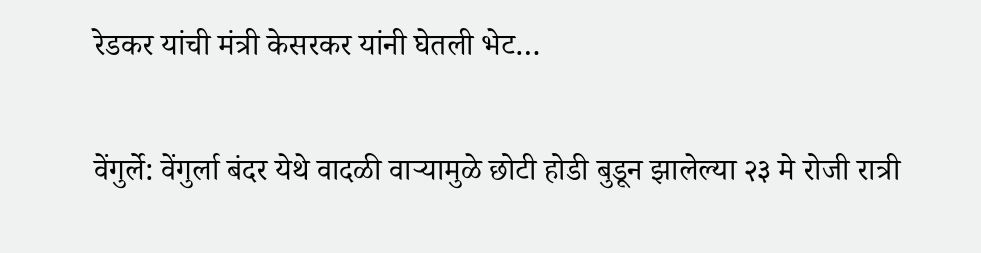रेडकर यांची मंत्री केसरकर यांनी घेतली भेट…

वेंगुर्ले: वेंगुर्ला बंदर येथे वादळी वाऱ्यामुळे छोटी होडी बुडून झालेल्या २३ मे रोजी रात्री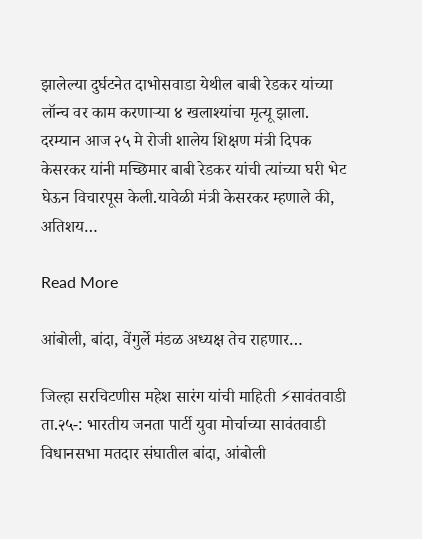झालेल्या दुर्घटनेत दाभोसवाडा येथील बाबी रेडकर यांच्या लॉन्च वर काम करणाऱ्या ४ खलाश्यांचा मृत्यू झाला. दरम्यान आज २५ मे रोजी शालेय शिक्षण मंत्री दिपक केसरकर यांनी मच्छिमार बाबी रेडकर यांची त्यांच्या घरी भेट घेऊन विचारपूस केली.यावेळी मंत्री केसरकर म्हणाले की, अतिशय…

Read More

आंबोली, बांदा, वेंगुर्ले मंडळ अध्यक्ष तेच राहणार…

जिल्हा सरचिटणीस महेश सारंग यांची माहिती ⚡सावंतवाडी ता.२५-: भारतीय जनता पार्टी युवा मोर्चाच्या सावंतवाडी विधानसभा मतदार संघातील बांदा, आंबोली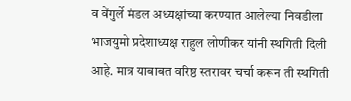व वेंगुर्ले मंडल अध्यक्षांच्या करण्यात आलेल्या निवडीला भाजयुमो प्रदेशाध्यक्ष राहुल लोणीकर यांनी स्थगिती दिली आहे. मात्र याबाबत वरिष्ठ स्तरावर चर्चा करून ती स्थगिती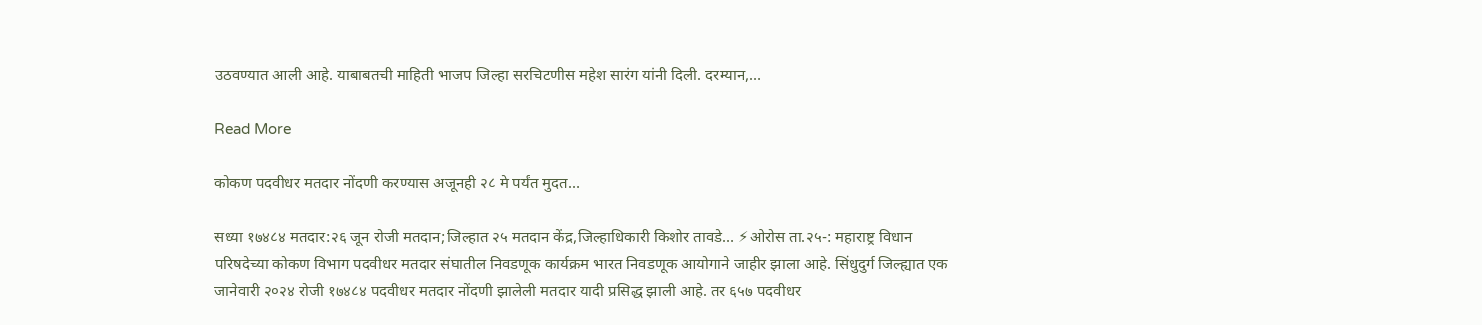उठवण्यात आली आहे. याबाबतची माहिती भाजप जिल्हा सरचिटणीस महेश सारंग यांनी दिली. दरम्यान,…

Read More

कोकण पदवीधर मतदार नोंदणी करण्यास अजूनही २८ मे पर्यंत मुदत…

सध्या १७४८४ मतदार:२६ जून रोजी मतदान;जिल्हात २५ मतदान केंद्र,जिल्हाधिकारी किशोर तावडे… ⚡ओरोस ता.२५-: महाराष्ट्र विधान परिषदेच्या कोकण विभाग पदवीधर मतदार संघातील निवडणूक कार्यक्रम भारत निवडणूक आयोगाने जाहीर झाला आहे. सिंधुदुर्ग जिल्ह्यात एक जानेवारी २०२४ रोजी १७४८४ पदवीधर मतदार नोंदणी झालेली मतदार यादी प्रसिद्ध झाली आहे. तर ६५७ पदवीधर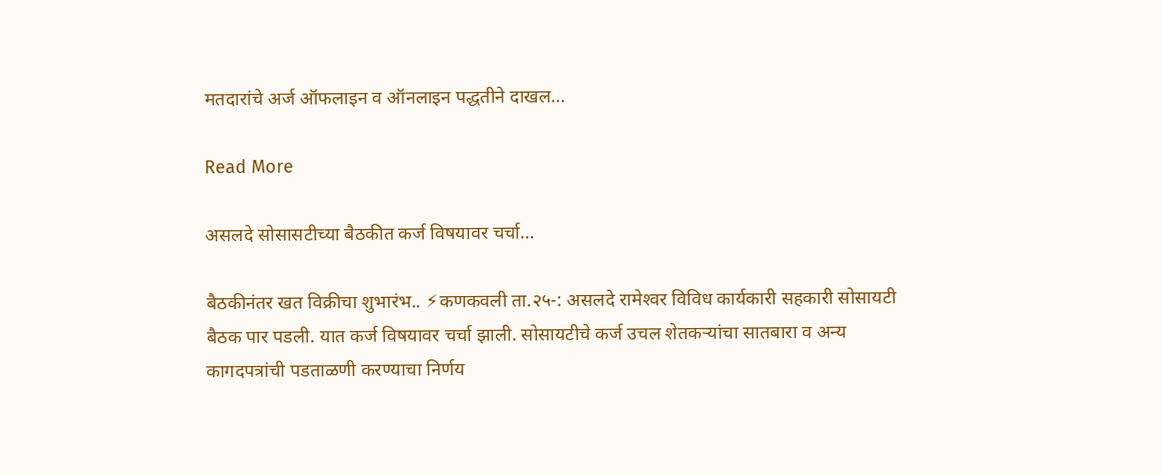मतदारांचे अर्ज ऑफलाइन व ऑनलाइन पद्धतीने दाखल…

Read More

असलदे सोसासटीच्या बैठकीत कर्ज विषयावर चर्चा…

बैठकीनंतर खत विक्रीचा शुभारंभ.. ⚡कणकवली ता.२५-: असलदे रामेश्‍वर विविध कार्यकारी सहकारी सोसायटी बैठक पार पडली. यात कर्ज विषयावर चर्चा झाली. सोसायटीचे कर्ज उचल शेतकर्‍यांचा सातबारा व अन्य कागदपत्रांची पडताळणी करण्याचा निर्णय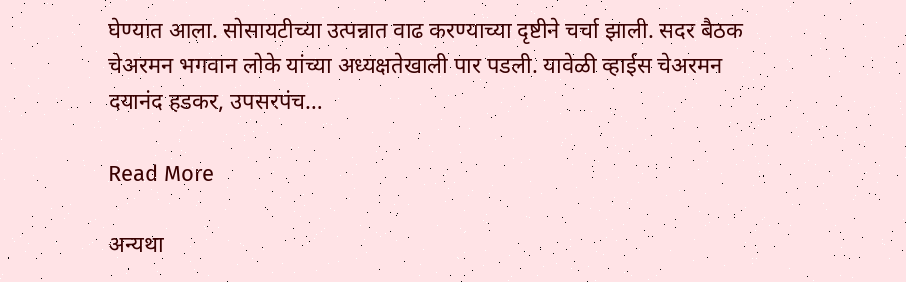घेण्यात आला. सोसायटीच्या उत्पन्नात वाढ करण्याच्या दृष्टीने चर्चा झाली. सदर बैठक चेअरमन भगवान लोके यांच्या अध्यक्षतेखाली पार पडली. यावेळी व्हाईस चेअरमन दयानंद हडकर, उपसरपंच…

Read More

अन्यथा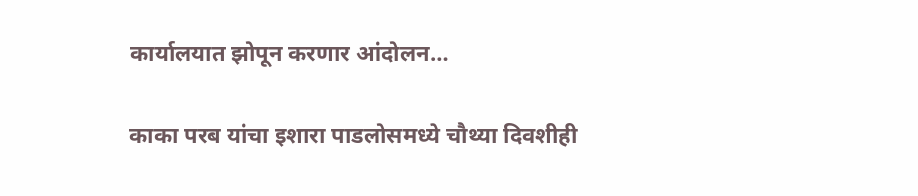कार्यालयात झोपून करणार आंदोलन…

काका परब यांचा इशारा पाडलोसमध्ये चौथ्या दिवशीही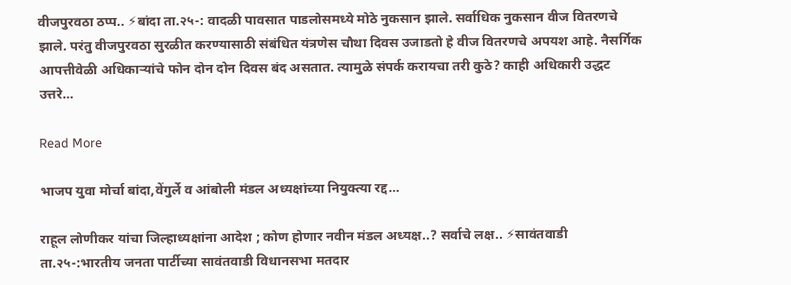वीजपुरवठा ठप्प.. ⚡बांदा ता.२५-: वादळी पावसात पाडलोसमध्ये मोठे नुकसान झाले. सर्वाधिक नुकसान वीज वितरणचे झाले. परंतु वीजपुरवठा सुरळीत करण्यासाठी संबंधित यंत्रणेस चौथा दिवस उजाडतो हे वीज वितरणचे अपयश आहे. नैसर्गिक आपत्तीवेळी अधिकार्‍यांचे फोन दोन दोन दिवस बंद असतात. त्यामुळे संपर्क करायचा तरी कुठे? काही अधिकारी उद्धट उत्तरे…

Read More

भाजप युवा मोर्चा बांदा,वेंगुर्ले व आंबोली मंडल अध्यक्षांच्या नियुक्त्या रद्द…

राहूल लोणीकर यांचा जिल्हाध्यक्षांना आदेश ; कोण होणार नवीन मंडल अध्यक्ष..? सर्वाचे लक्ष.. ⚡सावंतवाडी ता.२५-:भारतीय जनता पार्टीच्या सावंतवाडी विधानसभा मतदार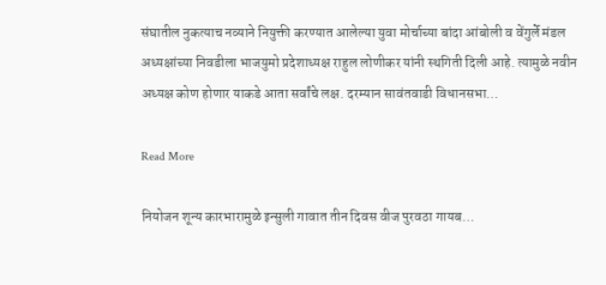संघातील नुकत्याच नव्याने नियुक्ती करण्यात आलेल्या युवा मोर्चाच्या बांदा आंबोली व वेंगुर्ले मंडल अध्यक्षांच्या निवडीला भाजयुमो प्रदेशाध्यक्ष राहुल लोणीकर यांनी स्थगिती दिली आहे. त्यामुळे नवीन अध्यक्ष कोण होणार याकडे आता सर्वांचे लक्ष. दरम्यान सावंतवाडी विधानसभा…

Read More

नियोजन शून्य कारभारामुळे इन्सुली गावात तीन दिवस वीज पुरवठा गायब…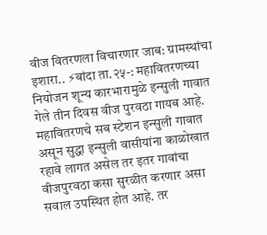वीज वितरणला विचारणार जाब: ग्रामस्थांचा इशारा.. ⚡बांदा ता.२५-: महावितरणच्या नियोजन शून्य कारभारामुळे इन्सुली गावात गेले तीन दिवस वीज पुरवठा गायब आहे. महावितरणचे सब स्टेशन इन्सुली गावात असून सुद्धा इन्सुली वासीयांना काळोखात रहावे लागत असेल तर इतर गावांचा वीजपुरवठा कसा सुरळीत करणार असा सवाल उपस्थित होत आहे. तर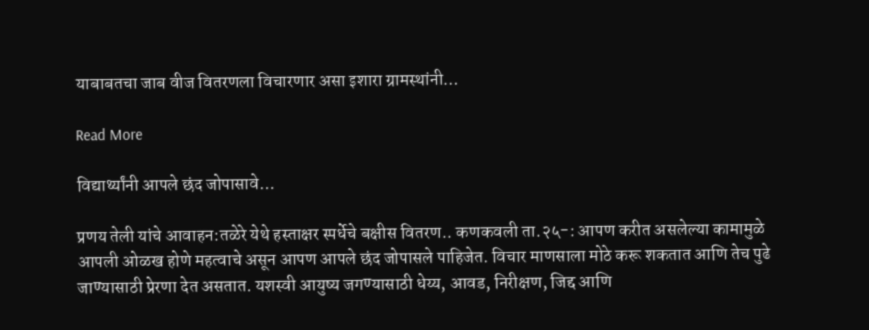याबाबतचा जाब वीज वितरणला विचारणार असा इशारा ग्रामस्थांनी…

Read More

विद्यार्थ्यांनी आपले छंद जोपासावे…

प्रणय तेली यांचे आवाहन:तळेरे येथे हस्ताक्षर स्पर्धेचे बक्षीस वितरण.. कणकवली ता.२५-: आपण करीत असलेल्या कामामुळे आपली ओळख होणे महत्वाचे असून आपण आपले छंद जोपासले पाहिजेत. विचार माणसाला मोठे करू शकतात आणि तेच पुढे जाण्यासाठी प्रेरणा देत असतात. यशस्वी आयुष्य जगण्यासाठी धेय्य, आवड, निरीक्षण, जिद्द आणि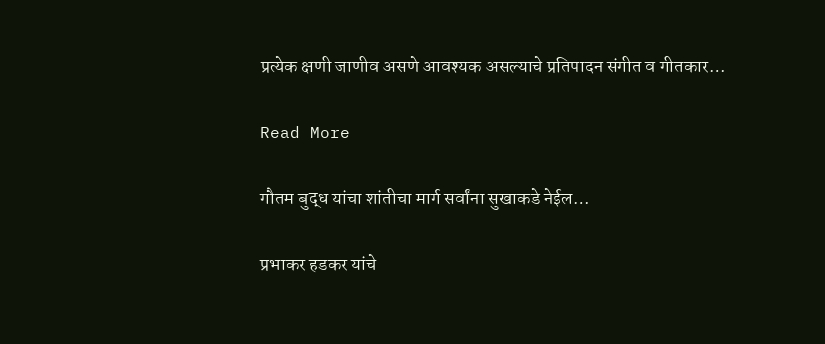प्रत्येक क्षणी जाणीव असणे आवश्यक असल्याचे प्रतिपादन संगीत व गीतकार…

Read More

गौतम बुद्ध यांचा शांतीचा मार्ग सर्वांना सुखाकडे नेईल…

प्रभाकर हडकर यांचे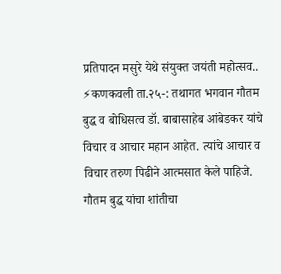प्रतिपादन मसुरे येथे संयुक्त जयंती महोत्सव.. ⚡कणकवली ता.२५-: तथागत भगवान गौतम बुद्ध व बोधिसत्व डॉ. बाबासाहेब आंबेडकर यांचे विचार व आचार महान आहेत. त्यांचे आचार व विचार तरुण पिढीने आत्मसात केले पाहिजे. गौतम बुद्ध यांचा शांतीचा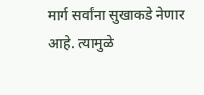मार्ग सर्वांना सुखाकडे नेणार आहे. त्यामुळे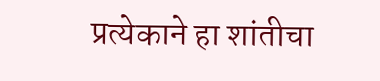प्रत्येकाने हा शांतीचा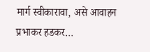मार्ग स्वीकारावा, असे आवाहन प्रभाकर हडकर…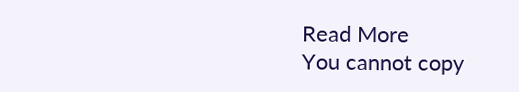Read More
You cannot copy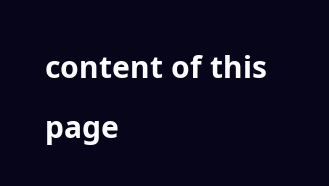content of this page